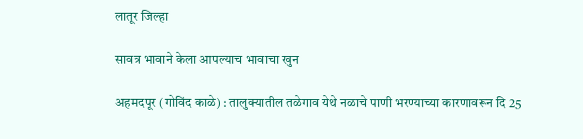लातूर जिल्हा

सावत्र भावाने केला आपल्याच भावाचा खुन

अहमदपूर (गोविंद काळे) : तालुक्यातील तळेगाव येथे नळाचे पाणी भरण्याच्या कारणावरून दि 25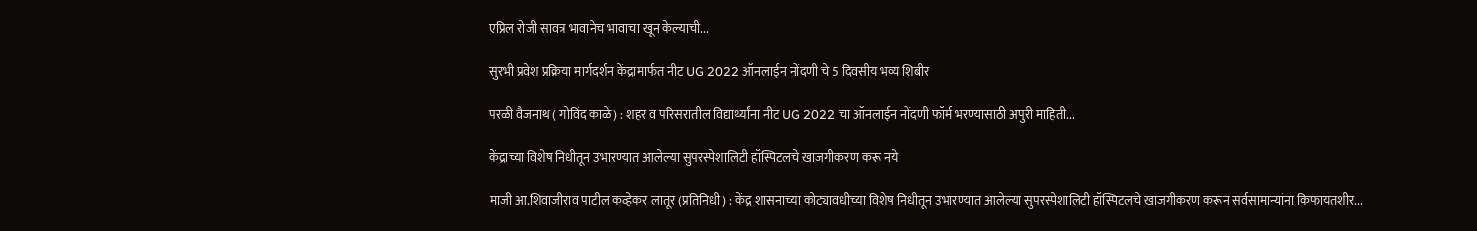एप्रिल रोजी सावत्र भावानेच भावाचा खून केल्याची...

सुरभी प्रवेश प्रक्रिया मार्गदर्शन केंद्रामार्फत नीट UG 2022 ऑनलाईन नोंदणी चे 5 दिवसीय भव्य शिबीर

परळी वैजनाथ ( गोविंद काळे) : शहर व परिसरातील विद्यार्थ्यांना नीट UG 2022 चा ऑनलाईन नोंदणी फॉर्म भरण्यासाठी अपुरी माहिती...

केंद्राच्या विशेष निधीतून उभारण्यात आलेल्या सुपरस्पेशालिटी हॉस्पिटलचे खाजगीकरण करू नये

माजी आ.शिवाजीराव पाटील कव्हेकर लातूर (प्रतिनिधी) : केंद्र शासनाच्या कोट्यावधीच्या विशेष निधीतून उभारण्यात आलेल्या सुपरस्पेशालिटी हॉस्पिटलचे खाजगीकरण करून सर्वसामान्यांना किफायतशीर...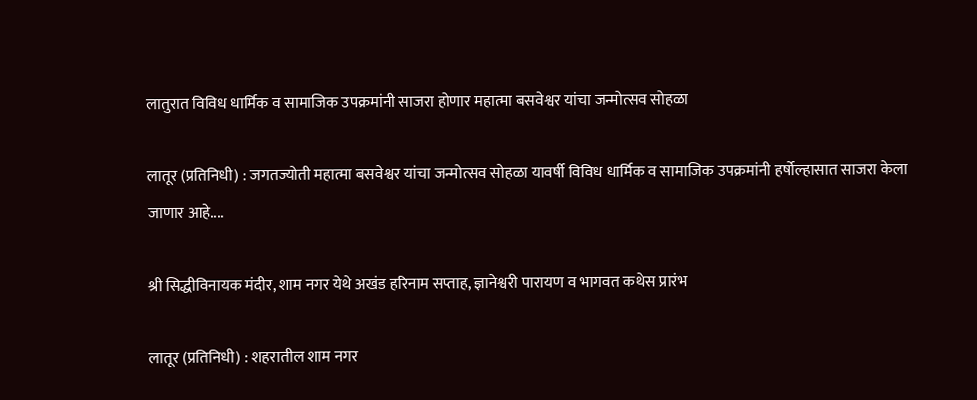लातुरात विविध धार्मिक व सामाजिक उपक्रमांनी साजरा होणार महात्मा बसवेश्वर यांचा जन्मोत्सव सोहळा

लातूर (प्रतिनिधी) : जगतज्योती महात्मा बसवेश्वर यांचा जन्मोत्सव सोहळा यावर्षी विविध धार्मिक व सामाजिक उपक्रमांनी हर्षोल्हासात साजरा केला जाणार आहे....

श्री सिद्धीविनायक मंदीर, शाम नगर येथे अखंड हरिनाम सप्ताह, ज्ञानेश्वरी पारायण व भागवत कथेस प्रारंभ

लातूर (प्रतिनिधी) : शहरातील शाम नगर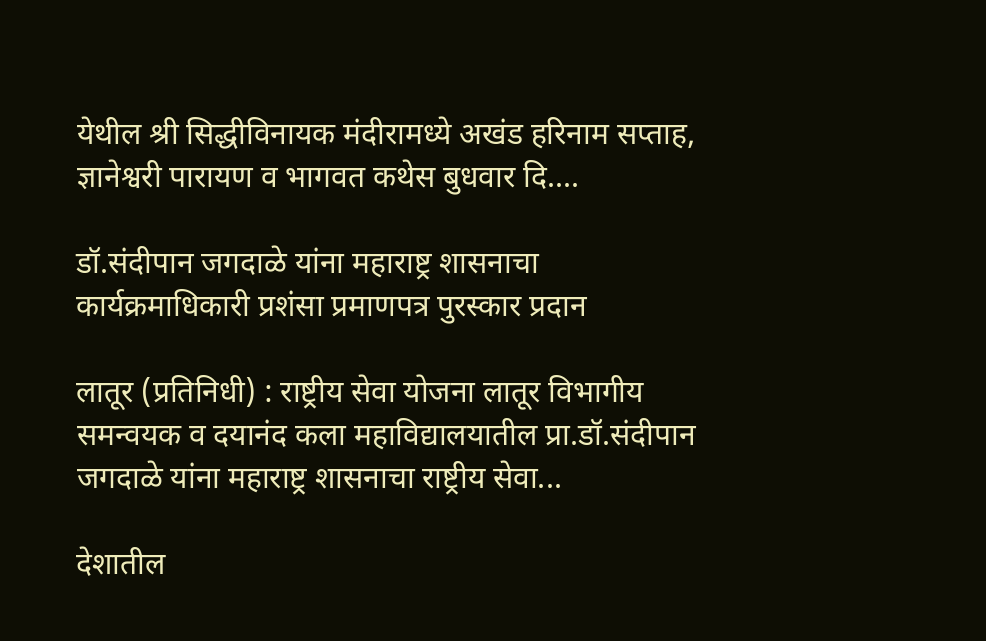येथील श्री सिद्धीविनायक मंदीरामध्ये अखंड हरिनाम सप्ताह, ज्ञानेश्वरी पारायण व भागवत कथेस बुधवार दि....

डॉ.संदीपान जगदाळे यांना महाराष्ट्र शासनाचा कार्यक्रमाधिकारी प्रशंसा प्रमाणपत्र पुरस्कार प्रदान

लातूर (प्रतिनिधी) : राष्ट्रीय सेवा योजना लातूर विभागीय समन्वयक व दयानंद कला महाविद्यालयातील प्रा.डॉ.संदीपान जगदाळे यांना महाराष्ट्र शासनाचा राष्ट्रीय सेवा...

देशातील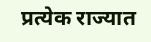प्रत्येक राज्यात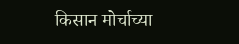किसान मोर्चाच्या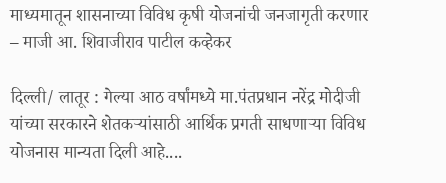माध्यमातून शासनाच्या विविध कृषी योजनांची जनजागृती करणार – माजी आ. शिवाजीराव पाटील कव्हेकर

दिल्ली/ लातूर : गेल्या आठ वर्षांमध्ये मा.पंतप्रधान नरेंद्र मोदीजी यांच्या सरकारने शेतकर्‍यांसाठी आर्थिक प्रगती साधणार्‍या विविध योजनास मान्यता दिली आहे....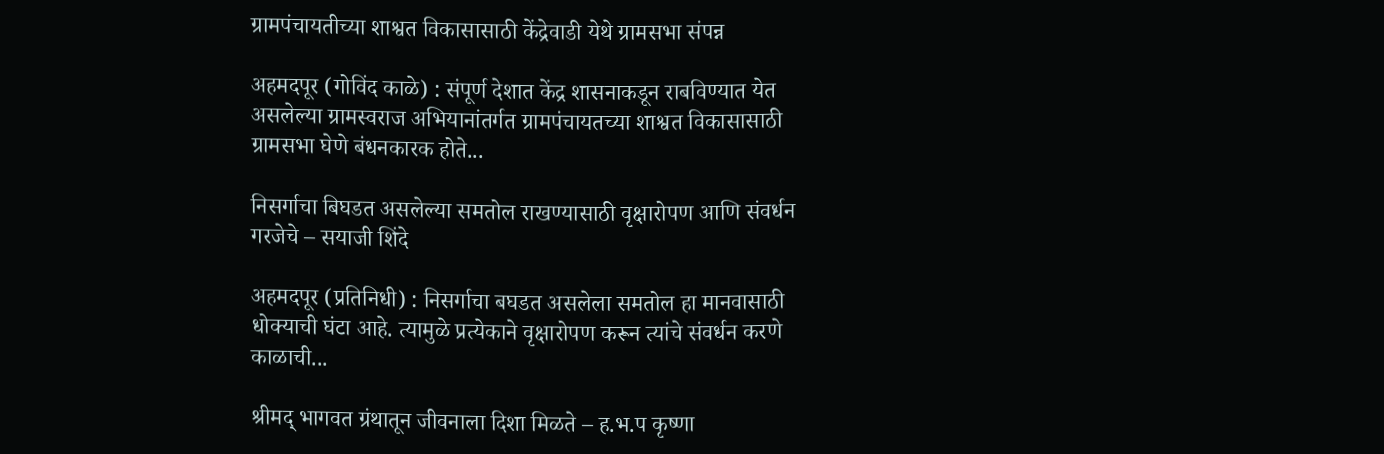ग्रामपंचायतीच्या शाश्वत विकासासाठी केंद्रेवाडी येथे ग्रामसभा संपन्न

अहमदपूर (गोविंद काळे) : संपूर्ण देशात केंद्र शासनाकडून राबविण्यात येत असलेल्या ग्रामस्वराज अभियानांतर्गत ग्रामपंचायतच्या शाश्वत विकासासाठी ग्रामसभा घेणे बंधनकारक होते...

निसर्गाचा बिघडत असलेल्या समतोल राखण्यासाठी वृक्षारोपण आणि संवर्धन गरजेचे – सयाजी शिंदे

अहमदपूर (प्रतिनिधी) : निसर्गाचा बघडत असलेला समतोल हा मानवासाठी धोक्याची घंटा आहे. त्यामुळे प्रत्येकाने वृक्षारोपण करून त्यांचे संवर्धन करणे काळाची...

श्रीमद् भागवत ग्रंथातून जीवनाला दिशा मिळते – ह.भ.प कृष्णा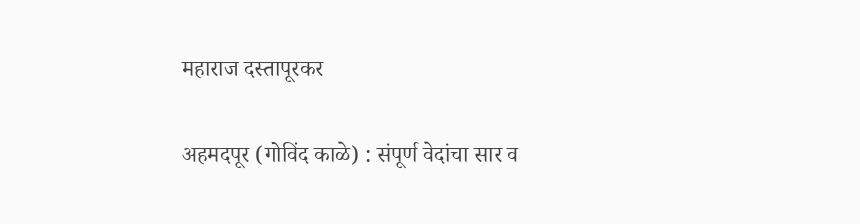महाराज दस्तापूरकर

अहमदपूर (गोविंद काळे) : संपूर्ण वेदांचा सार व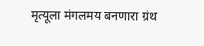मृत्यूला मंगलमय बनणारा ग्रंथ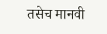तसेच मानवी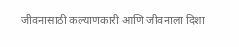जीवनासाठी कल्याणकारी आणि जीवनाला दिशा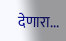देणारा...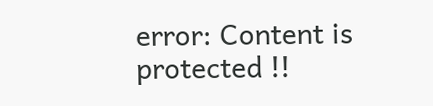error: Content is protected !!